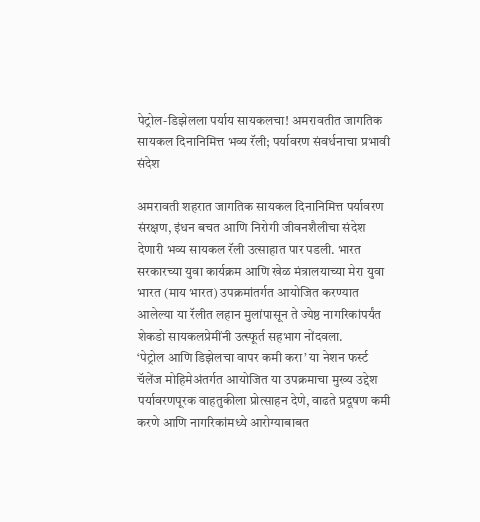पेट्रोल-डिझेलला पर्याय सायकलचा! अमरावतीत जागतिक सायकल दिनानिमित्त भव्य रॅली; पर्यावरण संवर्धनाचा प्रभावी संदेश

अमरावती शहरात जागतिक सायकल दिनानिमित्त पर्यावरण संरक्षण, इंधन बचत आणि निरोगी जीवनशैलीचा संदेश देणारी भव्य सायकल रॅली उत्साहात पार पडली. भारत सरकारच्या युवा कार्यक्रम आणि खेळ मंत्रालयाच्या मेरा युवा भारत (माय भारत) उपक्रमांतर्गत आयोजित करण्यात आलेल्या या रॅलीत लहान मुलांपासून ते ज्येष्ठ नागरिकांपर्यंत शेकडो सायकलप्रेमींनी उत्स्फूर्त सहभाग नोंदवला.
‘पेट्रोल आणि डिझेलचा वापर कमी करा’ या नेशन फर्स्ट चॅलेंज मोहिमेअंतर्गत आयोजित या उपक्रमाचा मुख्य उद्देश पर्यावरणपूरक वाहतुकीला प्रोत्साहन देणे, वाढते प्रदूषण कमी करणे आणि नागरिकांमध्ये आरोग्याबाबत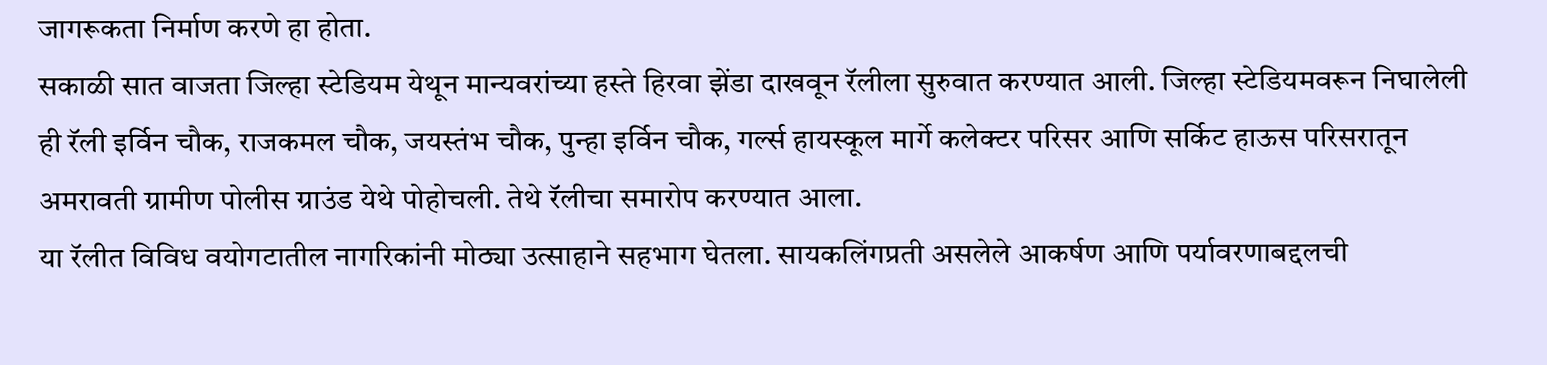जागरूकता निर्माण करणे हा होता.
सकाळी सात वाजता जिल्हा स्टेडियम येथून मान्यवरांच्या हस्ते हिरवा झेंडा दाखवून रॅलीला सुरुवात करण्यात आली. जिल्हा स्टेडियमवरून निघालेली ही रॅली इर्विन चौक, राजकमल चौक, जयस्तंभ चौक, पुन्हा इर्विन चौक, गर्ल्स हायस्कूल मार्गे कलेक्टर परिसर आणि सर्किट हाऊस परिसरातून अमरावती ग्रामीण पोलीस ग्राउंड येथे पोहोचली. तेथे रॅलीचा समारोप करण्यात आला.
या रॅलीत विविध वयोगटातील नागरिकांनी मोठ्या उत्साहाने सहभाग घेतला. सायकलिंगप्रती असलेले आकर्षण आणि पर्यावरणाबद्दलची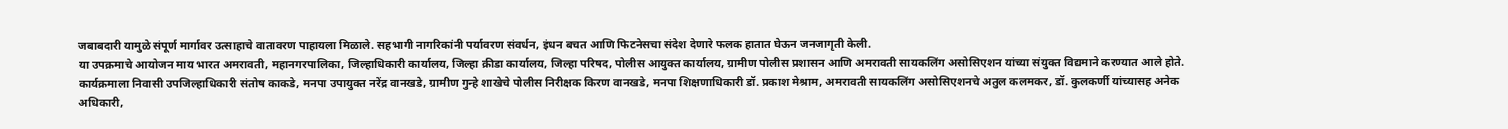जबाबदारी यामुळे संपूर्ण मार्गावर उत्साहाचे वातावरण पाहायला मिळाले. सहभागी नागरिकांनी पर्यावरण संवर्धन, इंधन बचत आणि फिटनेसचा संदेश देणारे फलक हातात घेऊन जनजागृती केली.
या उपक्रमाचे आयोजन माय भारत अमरावती, महानगरपालिका, जिल्हाधिकारी कार्यालय, जिल्हा क्रीडा कार्यालय, जिल्हा परिषद, पोलीस आयुक्त कार्यालय, ग्रामीण पोलीस प्रशासन आणि अमरावती सायकलिंग असोसिएशन यांच्या संयुक्त विद्यमाने करण्यात आले होते.
कार्यक्रमाला निवासी उपजिल्हाधिकारी संतोष काकडे, मनपा उपायुक्त नरेंद्र वानखडे, ग्रामीण गुन्हे शाखेचे पोलीस निरीक्षक किरण वानखडे, मनपा शिक्षणाधिकारी डॉ. प्रकाश मेश्राम, अमरावती सायकलिंग असोसिएशनचे अतुल कलमकर, डॉ. कुलकर्णी यांच्यासह अनेक अधिकारी,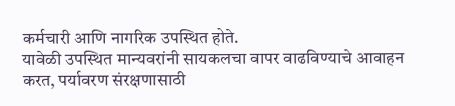कर्मचारी आणि नागरिक उपस्थित होते.
यावेळी उपस्थित मान्यवरांनी सायकलचा वापर वाढविण्याचे आवाहन करत, पर्यावरण संरक्षणासाठी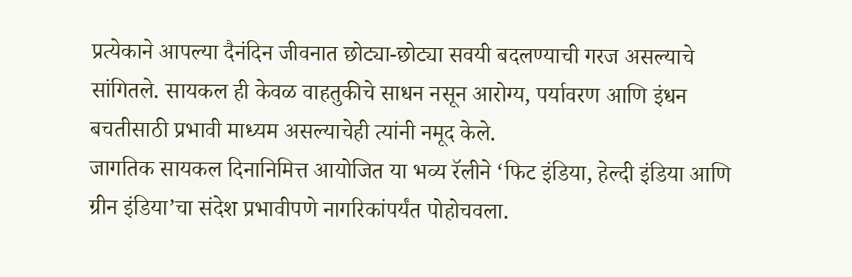प्रत्येकाने आपल्या दैनंदिन जीवनात छोट्या-छोट्या सवयी बदलण्याची गरज असल्याचे सांगितले. सायकल ही केवळ वाहतुकीचे साधन नसून आरोग्य, पर्यावरण आणि इंधन बचतीसाठी प्रभावी माध्यम असल्याचेही त्यांनी नमूद केले.
जागतिक सायकल दिनानिमित्त आयोजित या भव्य रॅलीने ‘फिट इंडिया, हेल्दी इंडिया आणि ग्रीन इंडिया’चा संदेश प्रभावीपणे नागरिकांपर्यंत पोहोचवला.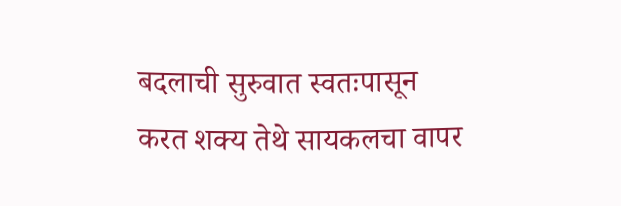बदलाची सुरुवात स्वतःपासून करत शक्य तेथे सायकलचा वापर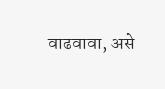वाढवावा, असे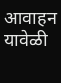आवाहन यावेळी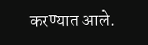करण्यात आले.